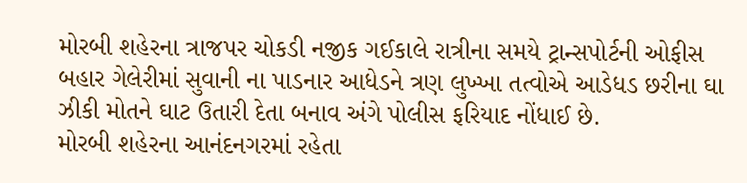મોરબી શહેરના ત્રાજપર ચોકડી નજીક ગઈકાલે રાત્રીના સમયે ટ્રાન્સપોર્ટની ઓફીસ બહાર ગેલેરીમાં સુવાની ના પાડનાર આધેડને ત્રણ લુખ્ખા તત્વોએ આડેધડ છરીના ઘા ઝીકી મોતને ઘાટ ઉતારી દેતા બનાવ અંગે પોલીસ ફરિયાદ નોંધાઈ છે.
મોરબી શહેરના આનંદનગરમાં રહેતા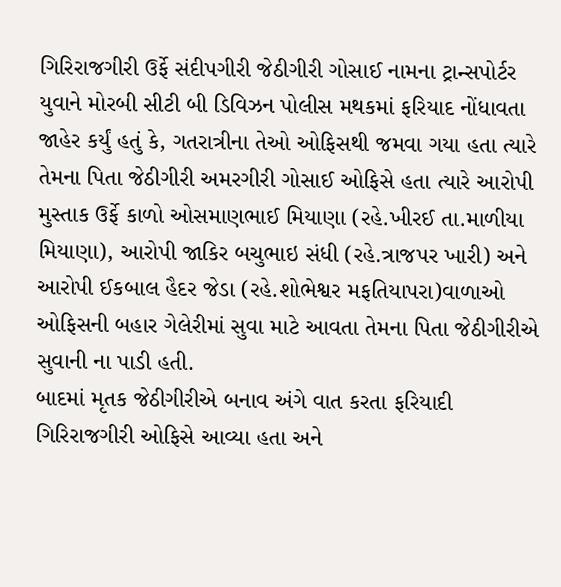ગિરિરાજગીરી ઉર્ફે સંદીપગીરી જેઠીગીરી ગોસાઈ નામના ટ્રાન્સપોર્ટર યુવાને મોરબી સીટી બી ડિવિઝન પોલીસ મથકમાં ફરિયાદ નોંધાવતા જાહેર કર્યું હતું કે, ગતરાત્રીના તેઓ ઓફિસથી જમવા ગયા હતા ત્યારે તેમના પિતા જેઠીગીરી અમરગીરી ગોસાઈ ઓફિસે હતા ત્યારે આરોપી મુસ્તાક ઉર્ફે કાળો ઓસમાણભાઈ મિયાણા (રહે.ખીરઈ તા.માળીયા મિયાણા), આરોપી જાકિર બચુભાઇ સંધી (રહે.ત્રાજપર ખારી) અને આરોપી ઈકબાલ હૈદર જેડા (રહે.શોભેશ્વર મફતિયાપરા)વાળાઓ ઓફિસની બહાર ગેલેરીમાં સુવા માટે આવતા તેમના પિતા જેઠીગીરીએ સુવાની ના પાડી હતી.
બાદમાં મૃતક જેઠીગીરીએ બનાવ અંગે વાત કરતા ફરિયાદી ગિરિરાજગીરી ઓફિસે આવ્યા હતા અને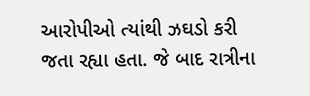આરોપીઓ ત્યાંથી ઝઘડો કરી જતા રહ્યા હતા. જે બાદ રાત્રીના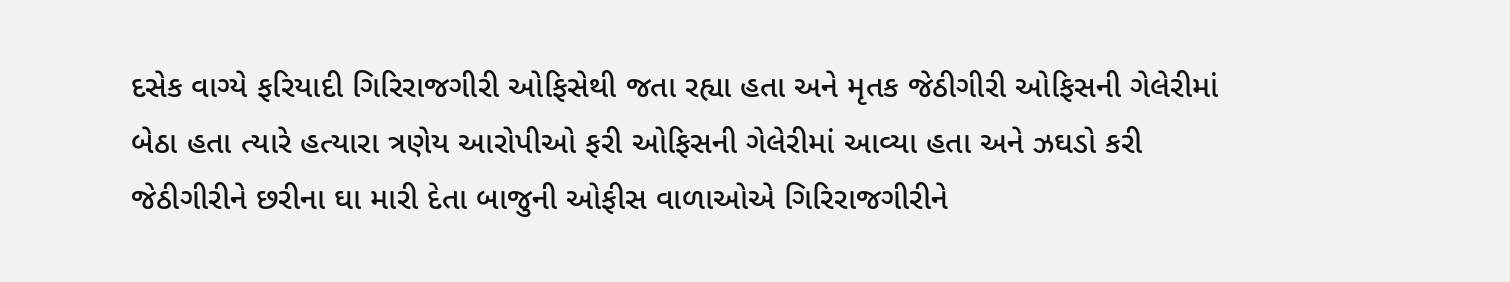દસેક વાગ્યે ફરિયાદી ગિરિરાજગીરી ઓફિસેથી જતા રહ્યા હતા અને મૃતક જેઠીગીરી ઓફિસની ગેલેરીમાં બેઠા હતા ત્યારે હત્યારા ત્રણેય આરોપીઓ ફરી ઓફિસની ગેલેરીમાં આવ્યા હતા અને ઝઘડો કરી જેઠીગીરીને છરીના ઘા મારી દેતા બાજુની ઓફીસ વાળાઓએ ગિરિરાજગીરીને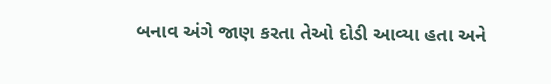બનાવ અંગે જાણ કરતા તેઓ દોડી આવ્યા હતા અને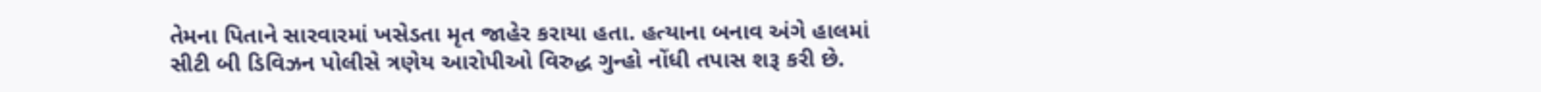તેમના પિતાને સારવારમાં ખસેડતા મૃત જાહેર કરાયા હતા. હત્યાના બનાવ અંગે હાલમાં સીટી બી ડિવિઝન પોલીસે ત્રણેય આરોપીઓ વિરુદ્ધ ગુન્હો નોંધી તપાસ શરૂ કરી છે.